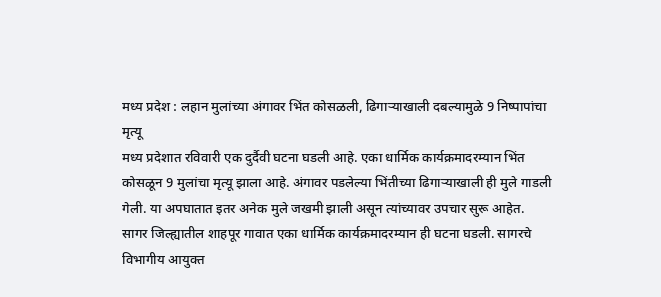मध्य प्रदेश : लहान मुलांच्या अंगावर भिंत कोसळली, ढिगाऱ्याखाली दबल्यामुळे 9 निष्पापांचा मृत्यू
मध्य प्रदेशात रविवारी एक दुर्दैवी घटना घडली आहे. एका धार्मिक कार्यक्रमादरम्यान भिंत कोसळून 9 मुलांचा मृत्यू झाला आहे. अंगावर पडलेल्या भिंतीच्या ढिगाऱ्याखाली ही मुले गाडली गेली. या अपघातात इतर अनेक मुले जखमी झाली असून त्यांच्यावर उपचार सुरू आहेत.
सागर जिल्ह्यातील शाहपूर गावात एका धार्मिक कार्यक्रमादरम्यान ही घटना घडली. सागरचे विभागीय आयुक्त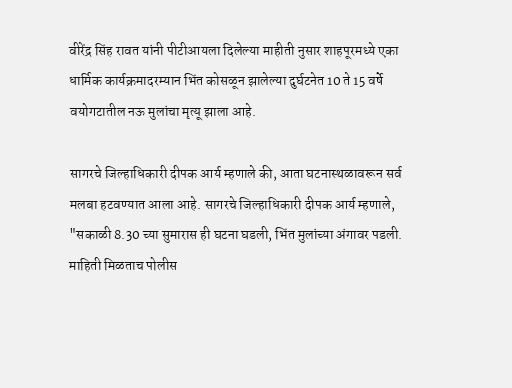वीरेंद्र सिंह रावत यांनी पीटीआयला दिलेल्या माहीती नुसार शाहपूरमध्ये एका धार्मिक कार्यक्रमादरम्यान भिंत कोसळून झालेल्या दुर्घटनेत 10 ते 15 वर्षे वयोगटातील नऊ मुलांचा मृत्यू झाला आहे.

सागरचे जिल्हाधिकारी दीपक आर्य म्हणाले की, आता घटनास्थळावरून सर्व मलबा हटवण्यात आला आहे. सागरचे जिल्हाधिकारी दीपक आर्य म्हणाले, "सकाळी 8.30 च्या सुमारास ही घटना घडली, भिंत मुलांच्या अंगावर पडली. माहिती मिळताच पोलीस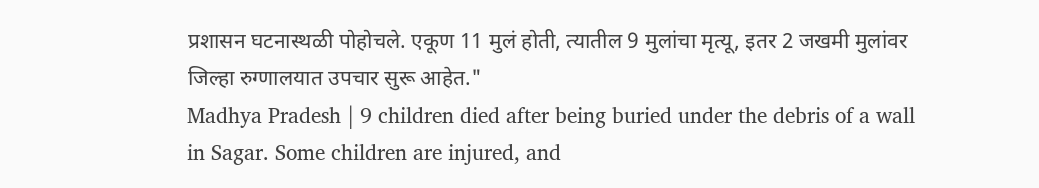प्रशासन घटनास्थळी पोहोचले. एकूण 11 मुलं होती, त्यातील 9 मुलांचा मृत्यू, इतर 2 जखमी मुलांवर जिल्हा रुग्णालयात उपचार सुरू आहेत."
Madhya Pradesh | 9 children died after being buried under the debris of a wall in Sagar. Some children are injured, and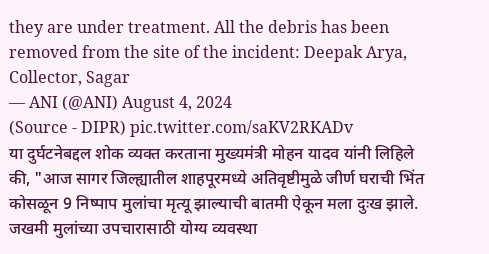they are under treatment. All the debris has been removed from the site of the incident: Deepak Arya, Collector, Sagar
— ANI (@ANI) August 4, 2024
(Source - DIPR) pic.twitter.com/saKV2RKADv
या दुर्घटनेबद्दल शोक व्यक्त करताना मुख्यमंत्री मोहन यादव यांनी लिहिले की, "आज सागर जिल्ह्यातील शाहपूरमध्ये अतिवृष्टीमुळे जीर्ण घराची भिंत कोसळून 9 निष्पाप मुलांचा मृत्यू झाल्याची बातमी ऐकून मला दुःख झाले. जखमी मुलांच्या उपचारासाठी योग्य व्यवस्था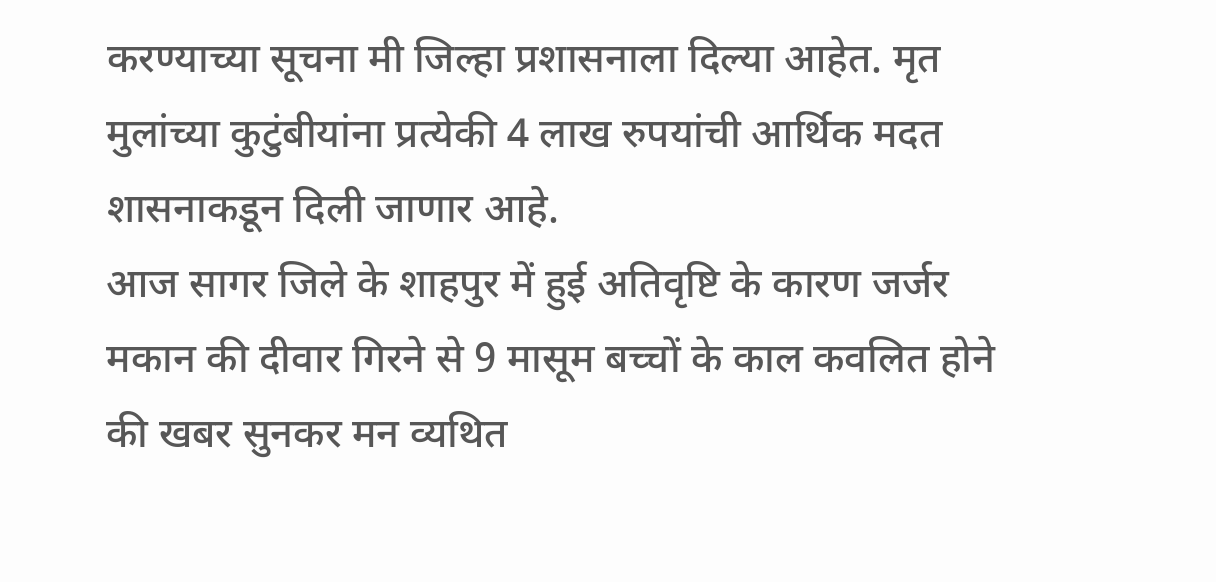करण्याच्या सूचना मी जिल्हा प्रशासनाला दिल्या आहेत. मृत मुलांच्या कुटुंबीयांना प्रत्येकी 4 लाख रुपयांची आर्थिक मदत शासनाकडून दिली जाणार आहे.
आज सागर जिले के शाहपुर में हुई अतिवृष्टि के कारण जर्जर मकान की दीवार गिरने से 9 मासूम बच्चों के काल कवलित होने की खबर सुनकर मन व्यथित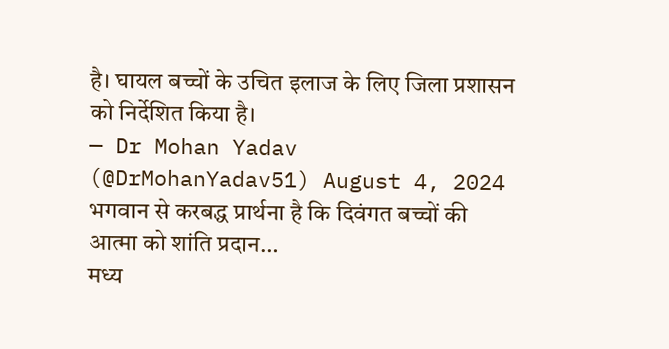है। घायल बच्चों के उचित इलाज के लिए जिला प्रशासन को निर्देशित किया है।
— Dr Mohan Yadav (@DrMohanYadav51) August 4, 2024
भगवान से करबद्ध प्रार्थना है कि दिवंगत बच्चों की आत्मा को शांति प्रदान…
मध्य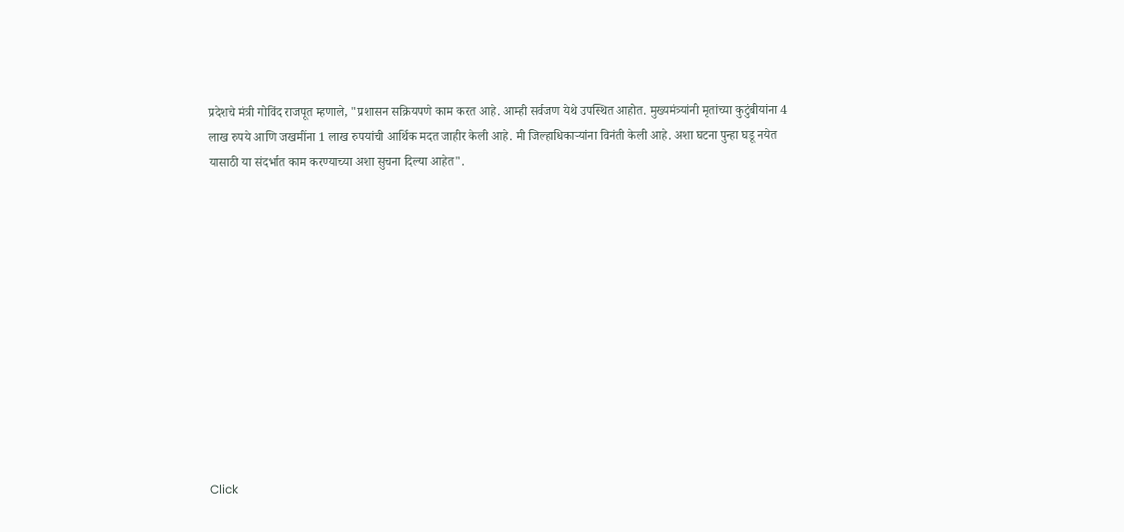प्रदेशचे मंत्री गोविंद राजपूत म्हणाले, "प्रशासन सक्रियपणे काम करत आहे. आम्ही सर्वजण येथे उपस्थित आहोत. मुख्यमंत्र्यांनी मृतांच्या कुटुंबीयांना 4 लाख रुपये आणि जखमींना 1 लाख रुपयांची आर्थिक मदत जाहीर केली आहे. मी जिल्हाधिकाऱ्यांना विनंती केली आहे. अशा घटना पुन्हा घडू नयेत यासाठी या संदर्भात काम करण्याच्या अशा सुचना दिल्या आहेत".












Click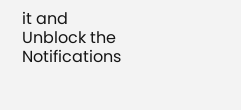it and Unblock the Notifications